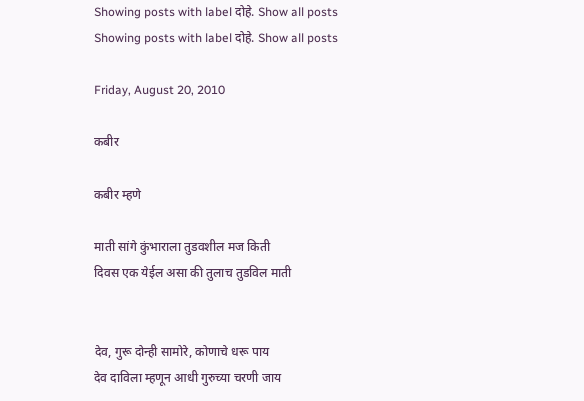Showing posts with label दोहे. Show all posts
Showing posts with label दोहे. Show all posts

Friday, August 20, 2010

कबीर

कबीर म्हणे

माती सांगे कुंभाराला तुडवशील मज किती
दिवस एक येईल असा की तुलाच तुडविल माती


देव, गुरू दोन्ही सामोरे, कोणाचे धरू पाय
देव दाविला म्हणून आधी गुरुच्या चरणी जाय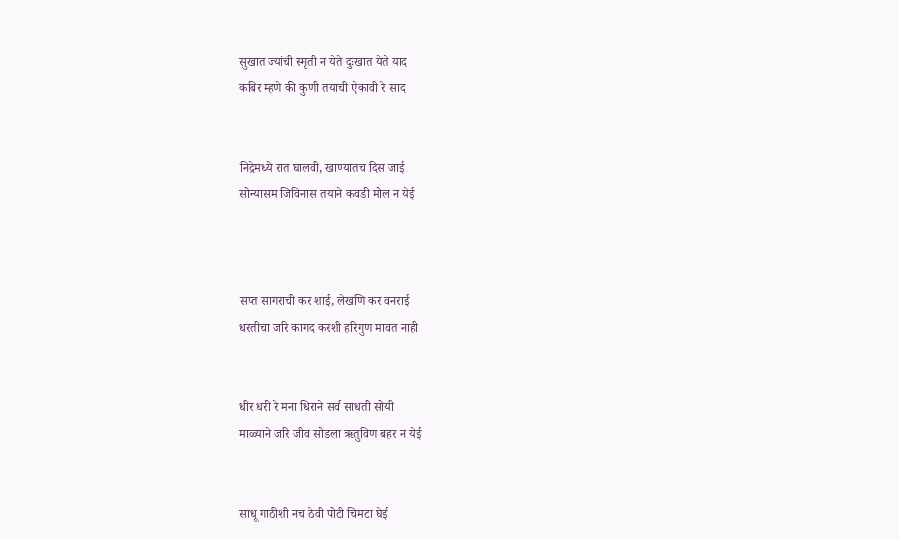सुखात ज्यांची स्मृती न येते दुःखात येते याद
कबिर म्हणे की कुणी तयाची ऐकावी रे साद


निद्रेमध्ये रात घालवी, खाण्यातच दिस जाई
सोन्यासम जिविनास तयाने कवडी मोल न येई



सप्त सागराची कर शाई, लेखणि कर वनराई
धरतीचा जरि कागद करशी हरिगुण मावत नाही


धीर धरी रे मना धिराने सर्व साधती सोयी
माळ्याने जरि जीव सोडला ऋतुविण बहर न येई


साधू गाठीशी नच ठेवी पोटी चिमटा घेई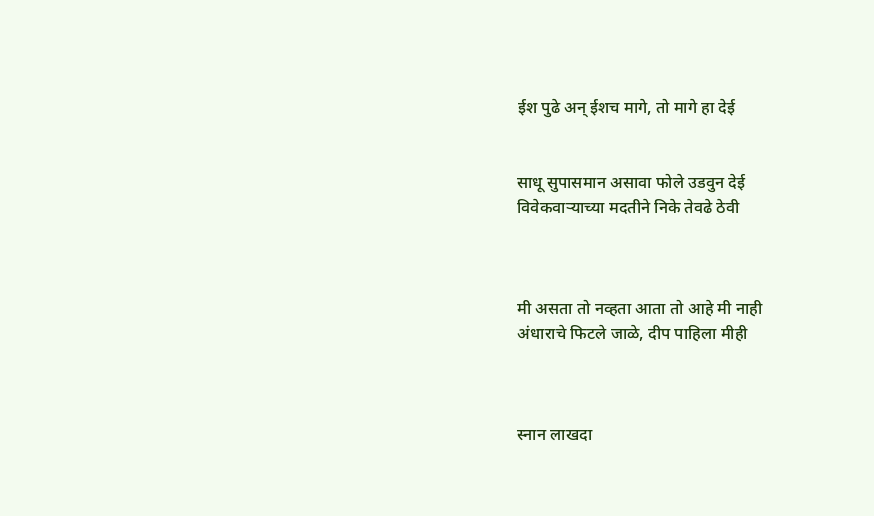ईश पुढे अन् ईशच मागे, तो मागे हा देई


साधू सुपासमान असावा फोले उडवुन देई
विवेकवाऱ्याच्या मदतीने निके तेवढे ठेवी



मी असता तो नव्हता आता तो आहे मी नाही
अंधाराचे फिटले जाळे, दीप पाहिला मीही



स्नान लाखदा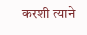करशी त्याने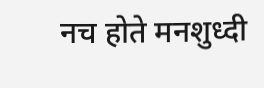नच होते मनशुध्दी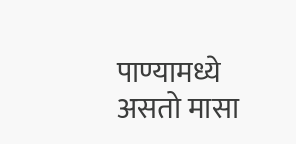पाण्यामध्ये असतो मासा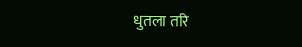धुतला तरि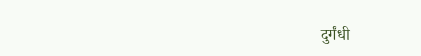दुर्गंधी